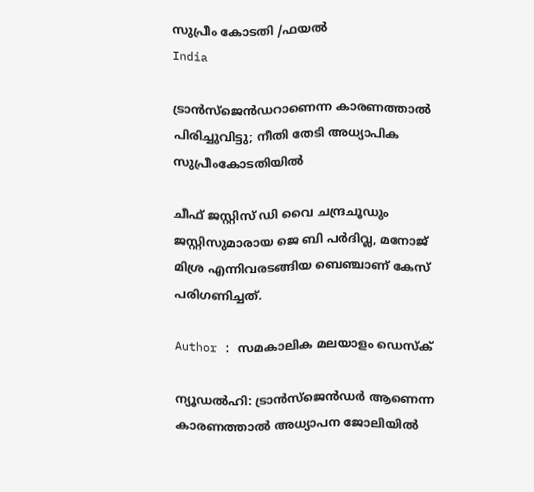സുപ്രീം കോടതി /ഫയല്‍
India

ട്രാന്‍സ്‌ജെന്‍ഡറാണെന്ന കാരണത്താല്‍ പിരിച്ചുവിട്ടു; നീതി തേടി അധ്യാപിക സുപ്രീംകോടതിയില്‍

ചീഫ് ജസ്റ്റിസ് ഡി വൈ ചന്ദ്രചൂഡും ജസ്റ്റിസുമാരായ ജെ ബി പര്‍ദിവ്ല, മനോജ് മിശ്ര എന്നിവരടങ്ങിയ ബെഞ്ചാണ് കേസ് പരിഗണിച്ചത്.

Author : സമകാലിക മലയാളം ഡെസ്ക്

ന്യൂഡല്‍ഹി: ട്രാന്‍സ്‌ജെന്‍ഡര്‍ ആണെന്ന കാരണത്താല്‍ അധ്യാപന ജോലിയില്‍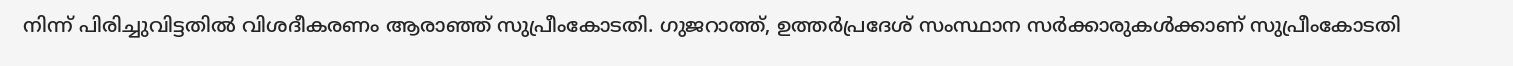നിന്ന് പിരിച്ചുവിട്ടതില്‍ വിശദീകരണം ആരാഞ്ഞ് സുപ്രീംകോടതി. ഗുജറാത്ത്, ഉത്തര്‍പ്രദേശ് സംസ്ഥാന സര്‍ക്കാരുകള്‍ക്കാണ് സുപ്രീംകോടതി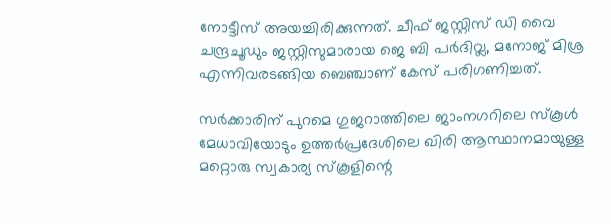നോട്ടീസ് അയച്ചിരിക്കുന്നത്. ചീഫ് ജസ്റ്റിസ് ഡി വൈ ചന്ദ്രചൂഡും ജസ്റ്റിസുമാരായ ജെ ബി പര്‍ദിവ്ല, മനോജ് മിശ്ര എന്നിവരടങ്ങിയ ബെഞ്ചാണ് കേസ് പരിഗണിച്ചത്.

സര്‍ക്കാരിന് പുറമെ ഗുജറാത്തിലെ ജാംനഗറിലെ സ്‌കൂള്‍ മേധാവിയോടും ഉത്തര്‍പ്രദേശിലെ ഖിരി ആസ്ഥാനമായുള്ള മറ്റൊരു സ്വകാര്യ സ്‌കൂളിന്റെ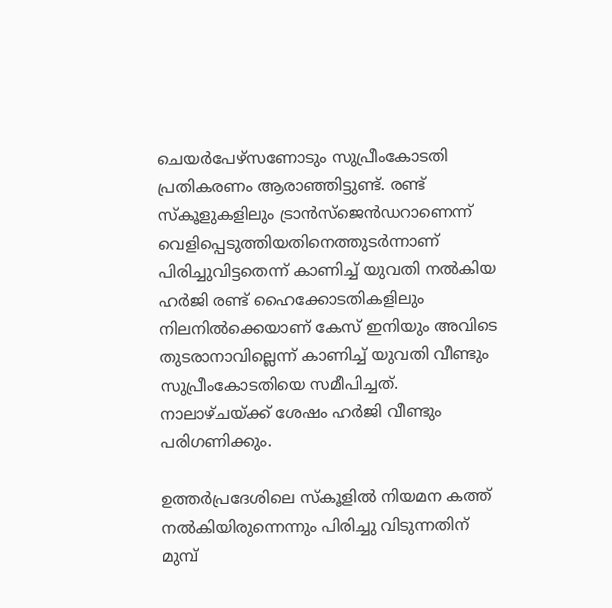ചെയര്‍പേഴ്സണോടും സുപ്രീംകോടതി പ്രതികരണം ആരാഞ്ഞിട്ടുണ്ട്. രണ്ട് സ്‌കൂളുകളിലും ട്രാന്‍സ്‌ജെന്‍ഡറാണെന്ന് വെളിപ്പെടുത്തിയതിനെത്തുടര്‍ന്നാണ് പിരിച്ചുവിട്ടതെന്ന് കാണിച്ച് യുവതി നല്‍കിയ ഹര്‍ജി രണ്ട് ഹൈക്കോടതികളിലും നിലനില്‍ക്കെയാണ് കേസ് ഇനിയും അവിടെ തുടരാനാവില്ലെന്ന് കാണിച്ച് യുവതി വീണ്ടും സുപ്രീംകോടതിയെ സമീപിച്ചത്. നാലാഴ്ചയ്ക്ക് ശേഷം ഹര്‍ജി വീണ്ടും പരിഗണിക്കും.

ഉത്തര്‍പ്രദേശിലെ സ്‌കൂളില്‍ നിയമന കത്ത് നല്‍കിയിരുന്നെന്നും പിരിച്ചു വിടുന്നതിന് മുമ്പ്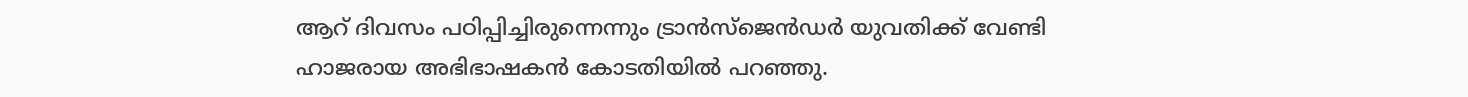ആറ് ദിവസം പഠിപ്പിച്ചിരുന്നെന്നും ട്രാന്‍സ്‌ജെന്‍ഡര്‍ യുവതിക്ക് വേണ്ടി ഹാജരായ അഭിഭാഷകന്‍ കോടതിയില്‍ പറഞ്ഞു.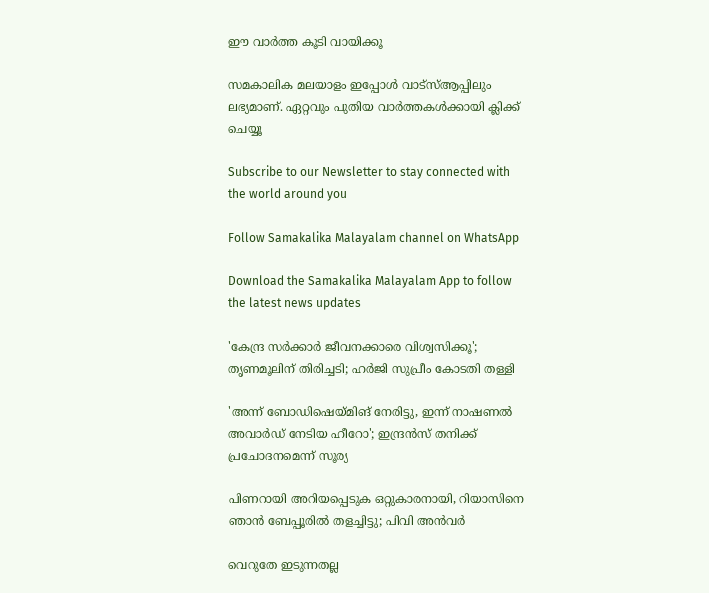ഈ വാർത്ത കൂടി വായിക്കൂ

സമകാലിക മലയാളം ഇപ്പോൾ വാട്‌സ്ആപ്പിലും ലഭ്യമാണ്. ഏറ്റവും പുതിയ വാർത്തകൾക്കായി ക്ലിക്ക് ചെയ്യൂ

Subscribe to our Newsletter to stay connected with the world around you

Follow Samakalika Malayalam channel on WhatsApp

Download the Samakalika Malayalam App to follow the latest news updates

'കേന്ദ്ര സര്‍ക്കാര്‍ ജീവനക്കാരെ വിശ്വസിക്കൂ'; തൃണമൂലിന് തിരിച്ചടി; ഹര്‍ജി സുപ്രീം കോടതി തള്ളി

'അന്ന് ബോഡിഷെയ്മിങ് നേരിട്ടു, ഇന്ന് നാഷണല്‍ അവാര്‍ഡ് നേടിയ ഹീറോ'; ഇന്ദ്രന്‍സ് തനിക്ക് പ്രചോദനമെന്ന് സൂര്യ

പിണറായി അറിയപ്പെടുക ഒറ്റുകാരനായി, റിയാസിനെ ഞാന്‍ ബേപ്പൂരില്‍ തളച്ചിട്ടു; പിവി അന്‍വര്‍

വെറുതേ ഇടുന്നതല്ല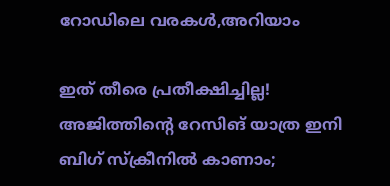റോഡിലെ വരകൾ,അറിയാം

ഇത് തീരെ പ്രതീക്ഷിച്ചില്ല! അജിത്തിന്റെ റേസിങ് യാത്ര ഇനി ബിഗ് സ്ക്രീനിൽ കാണാം;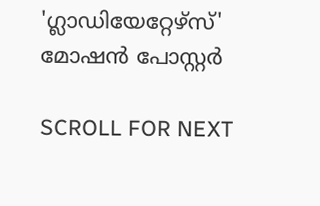'ഗ്ലാഡിയേറ്റേഴ്‌സ്' മോഷൻ പോസ്റ്റർ

SCROLL FOR NEXT